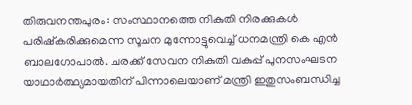തിരുവനന്തപുരം: സംസ്ഥാനത്തെ നികുതി നിരക്കുകൾ പരിഷ്കരിക്കുമെന്ന സൂചന മുന്നോട്ടുവെച്ച് ധനമന്ത്രി കെ എൻ ബാലഗോപാൽ. ചരക്ക് സേവന നികുതി വകുപ്പ് പുനസംഘടന യാഥാർത്ഥ്യമായതിന് പിന്നാലെയാണ് മന്ത്രി ഇതുസംബന്ധിച്ച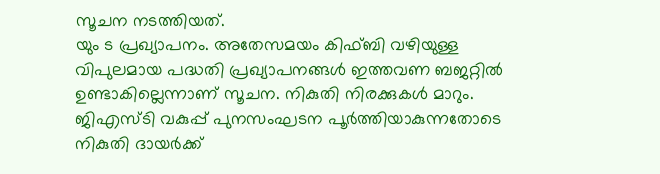സൂചന നടത്തിയത്.
യും ട പ്രഖ്യാപനം. അതേസമയം കിഫ്ബി വഴിയുള്ള വിപുലമായ പദ്ധതി പ്രഖ്യാപനങ്ങൾ ഇത്തവണ ബജറ്റിൽ ഉണ്ടാകില്ലെന്നാണ് സൂചന. നികുതി നിരക്കുകൾ മാറും. ജിഎസ്ടി വകുപ്പ് പുനസംഘടന പൂർത്തിയാകുന്നതോടെ നികുതി ദായർക്ക്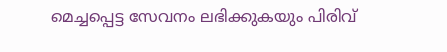മെച്ചപ്പെട്ട സേവനം ലഭിക്കുകയും പിരിവ്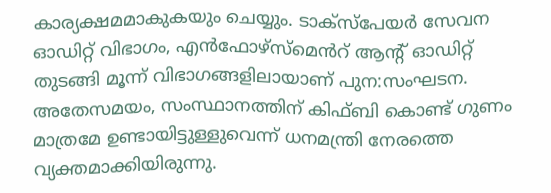കാര്യക്ഷമമാകുകയും ചെയ്യും. ടാക്സ്പേയർ സേവന ഓഡിറ്റ് വിഭാഗം, എൻഫോഴ്സ്മെൻറ് ആന്റ് ഓഡിറ്റ് തുടങ്ങി മൂന്ന് വിഭാഗങ്ങളിലായാണ് പുന:സംഘടന.
അതേസമയം, സംസ്ഥാനത്തിന് കിഫ്ബി കൊണ്ട് ഗുണം മാത്രമേ ഉണ്ടായിട്ടുള്ളുവെന്ന് ധനമന്ത്രി നേരത്തെ വ്യക്തമാക്കിയിരുന്നു.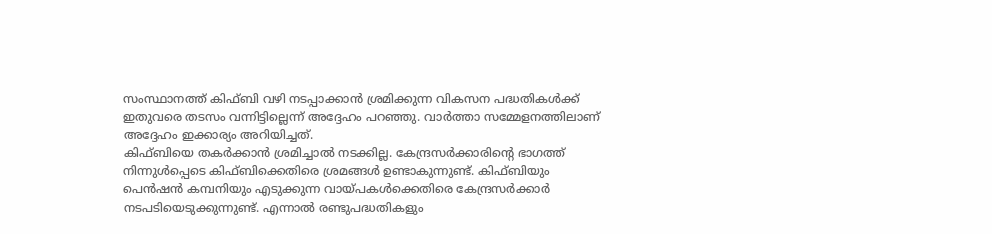സംസ്ഥാനത്ത് കിഫ്ബി വഴി നടപ്പാക്കാൻ ശ്രമിക്കുന്ന വികസന പദ്ധതികൾക്ക് ഇതുവരെ തടസം വന്നിട്ടില്ലെന്ന് അദ്ദേഹം പറഞ്ഞു. വാർത്താ സമ്മേളനത്തിലാണ് അദ്ദേഹം ഇക്കാര്യം അറിയിച്ചത്.
കിഫ്ബിയെ തകർക്കാൻ ശ്രമിച്ചാൽ നടക്കില്ല. കേന്ദ്രസർക്കാരിന്റെ ഭാഗത്ത് നിന്നുൾപ്പെടെ കിഫ്ബിക്കെതിരെ ശ്രമങ്ങൾ ഉണ്ടാകുന്നുണ്ട്. കിഫ്ബിയും പെൻഷൻ കമ്പനിയും എടുക്കുന്ന വായ്പകൾക്കെതിരെ കേന്ദ്രസർക്കാർ നടപടിയെടുക്കുന്നുണ്ട്. എന്നാൽ രണ്ടുപദ്ധതികളും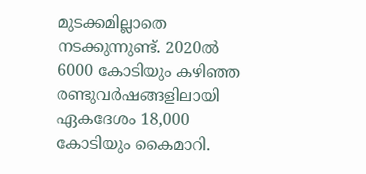മുടക്കമില്ലാതെ നടക്കുന്നുണ്ട്. 2020ൽ 6000 കോടിയും കഴിഞ്ഞ രണ്ടുവർഷങ്ങളിലായി ഏകദേശം 18,000 കോടിയും കൈമാറി.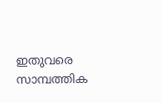ഇതുവരെ സാമ്പത്തിക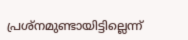പ്രശ്നമുണ്ടായിട്ടില്ലെന്ന്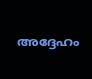അദ്ദേഹം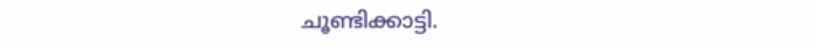ചൂണ്ടിക്കാട്ടി.